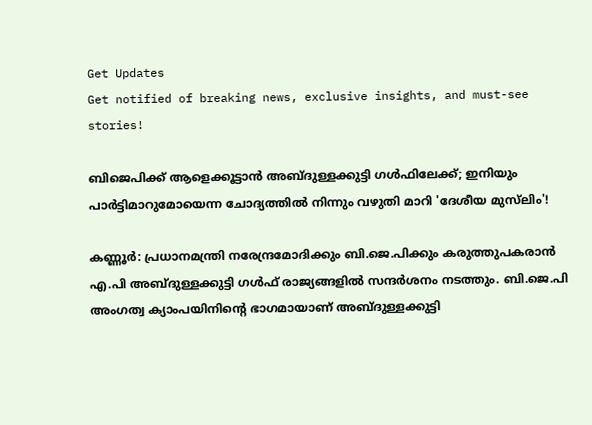Get Updates
Get notified of breaking news, exclusive insights, and must-see stories!

ബിജെപിക്ക് ആളെക്കൂട്ടാന്‍ അബ്ദുള്ളക്കുട്ടി ഗള്‍ഫിലേക്ക്; ഇനിയും പാര്‍ട്ടിമാറുമോയെന്ന ചോദ്യത്തില്‍ നിന്നും വഴുതി മാറി 'ദേശീയ മുസ്‌ലിം'!

കണ്ണൂര്‍: പ്രധാനമന്ത്രി നരേന്ദ്രമോദിക്കും ബി.ജെ.പിക്കും കരുത്തുപകരാന്‍ എ.പി അബ്ദുള്ളക്കുട്ടി ഗള്‍ഫ് രാജ്യങ്ങളില്‍ സന്ദര്‍ശനം നടത്തും. ബി.ജെ.പി അംഗത്വ ക്യാംപയിനിന്റെ ഭാഗമായാണ് അബ്ദുള്ളക്കുട്ടി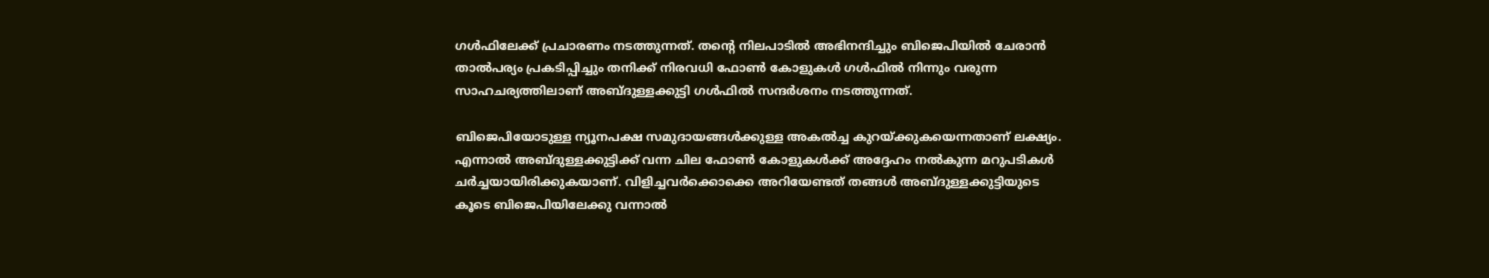ഗള്‍ഫിലേക്ക് പ്രചാരണം നടത്തുന്നത്. തന്റെ നിലപാടില്‍ അഭിനന്ദിച്ചും ബിജെപിയില്‍ ചേരാന്‍ താല്‍പര്യം പ്രകടിപ്പിച്ചും തനിക്ക് നിരവധി ഫോണ്‍ കോളുകള്‍ ഗള്‍ഫില്‍ നിന്നും വരുന്ന സാഹചര്യത്തിലാണ് അബ്ദുള്ളക്കുട്ടി ഗള്‍ഫില്‍ സന്ദര്‍ശനം നടത്തുന്നത്.

ബിജെപിയോടുള്ള ന്യൂനപക്ഷ സമുദായങ്ങള്‍ക്കുള്ള അകല്‍ച്ച കുറയ്ക്കുകയെന്നതാണ് ലക്ഷ്യം. എന്നാല്‍ അബ്ദുള്ളക്കുട്ടിക്ക് വന്ന ചില ഫോണ്‍ കോളുകള്‍ക്ക് അദ്ദേഹം നല്‍കുന്ന മറുപടികള്‍ ചര്‍ച്ചയായിരിക്കുകയാണ്. വിളിച്ചവര്‍ക്കൊക്കെ അറിയേണ്ടത് തങ്ങള്‍ അബ്ദുള്ളക്കുട്ടിയുടെ കൂടെ ബിജെപിയിലേക്കു വന്നാല്‍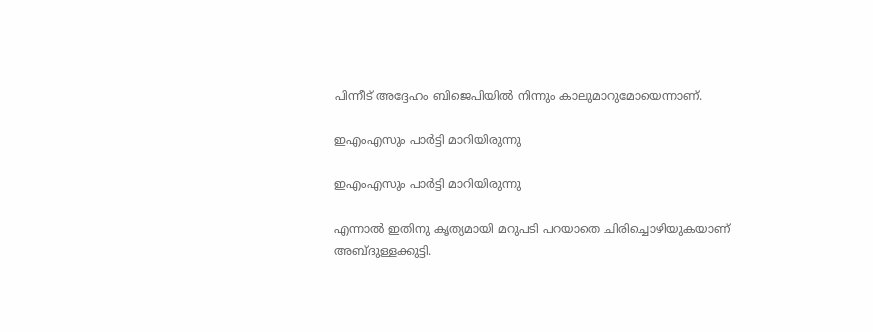പിന്നീട് അദ്ദേഹം ബിജെപിയില്‍ നിന്നും കാലുമാറുമോയെന്നാണ്.

ഇഎംഎസും പാർട്ടി മാറിയിരുന്നു

ഇഎംഎസും പാർട്ടി മാറിയിരുന്നു

എന്നാല്‍ ഇതിനു കൃത്യമായി മറുപടി പറയാതെ ചിരിച്ചൊഴിയുകയാണ് അബ്ദുള്ളക്കുട്ടി.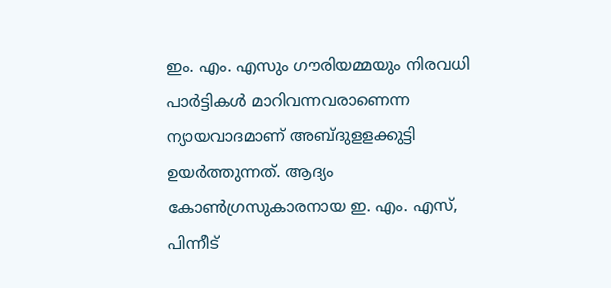ഇം. എം. എസും ഗൗരിയമ്മയും നിരവധി പാര്‍ട്ടികള്‍ മാറിവന്നവരാണെന്ന ന്യായവാദമാണ് അബ്ദുളളക്കുട്ടി ഉയര്‍ത്തുന്നത്. ആദ്യം കോണ്‍ഗ്രസുകാരനായ ഇ. എം. എസ്, പിന്നീട്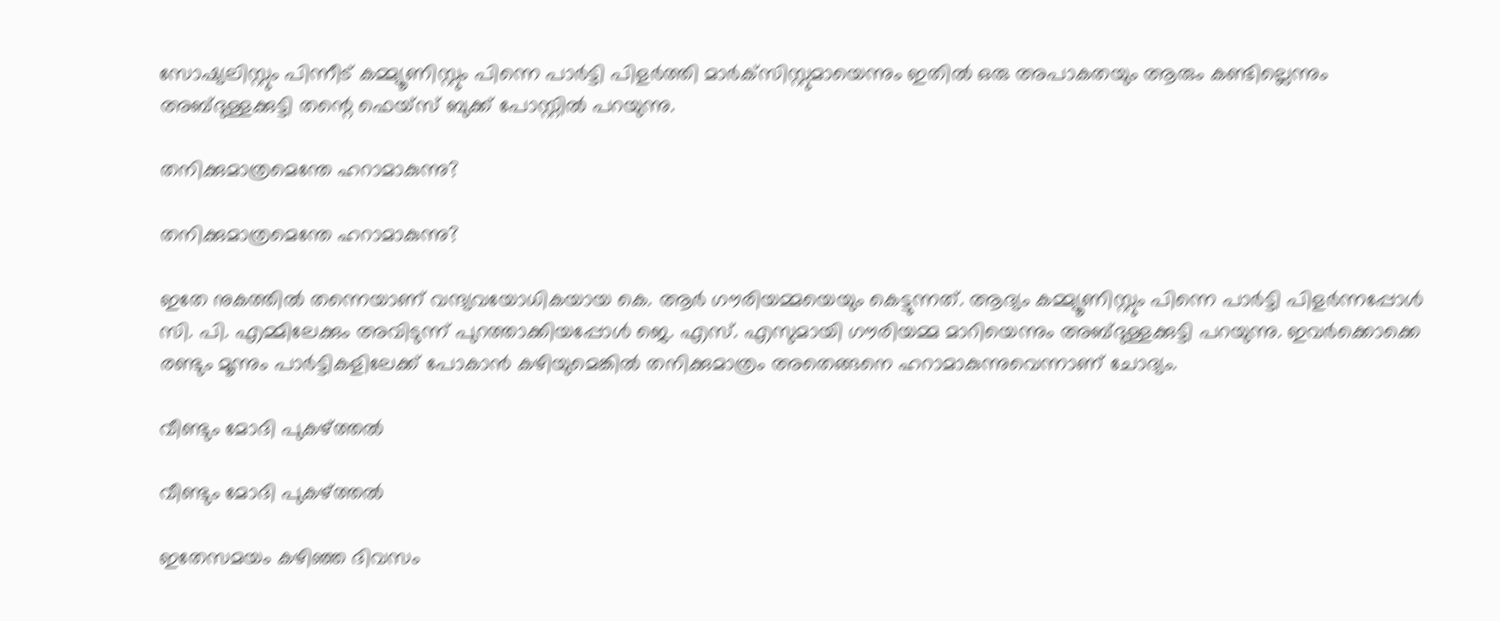സോഷ്യലിസ്റ്റും പിന്നീട് കമ്മ്യൂണിസ്റ്റും പിന്നെ പാര്‍ട്ടി പിളര്‍ത്തി മാര്‍ക്‌സിസ്റ്റുമായെന്നും ഇതില്‍ ഒരു അപാകതയും ആരും കണ്ടില്ലെന്നും അബ്ദുള്ളക്കുട്ടി തന്റെ ഫെയ്‌സ് ബുക്ക് പോസ്റ്റില്‍ പറയുന്നു.

തനിക്കുമാത്രമെന്തേ ഹറാമാകുന്നു?

തനിക്കുമാത്രമെന്തേ ഹറാമാകുന്നു?

ഇതേ നുകത്തില്‍ തന്നെയാണ് വന്ദ്യവയോധികയായ കെ. ആര്‍ ഗൗരിയമ്മയെയും കെട്ടുന്നത്. ആദ്യം കമ്മ്യൂണിസ്റ്റും പിന്നെ പാര്‍ട്ടി പിളര്‍ന്നപ്പോള്‍ സി. പി. എമ്മിലേക്കും അവിടുന്ന് പുറത്താക്കിയപ്പോള്‍ ജെ. എസ്. എസുമായി ഗൗരിയമ്മ മാറിയെന്നും അബ്ദുള്ളക്കുട്ടി പറയുന്നു. ഇവര്‍ക്കൊക്കെ രണ്ടും മൂന്നും പാര്‍ട്ടികളിലേക്ക് പോകാന്‍ കഴിയുമെങ്കില്‍ തനിക്കുമാത്രം അതെങ്ങനെ ഹറാമാകുന്നുവെന്നാണ് ചോദ്യം.

വീണ്ടും മോദി പുകഴ്ത്തൽ

വീണ്ടും മോദി പുകഴ്ത്തൽ

ഇതേസമയം കഴിഞ്ഞ ദിവസം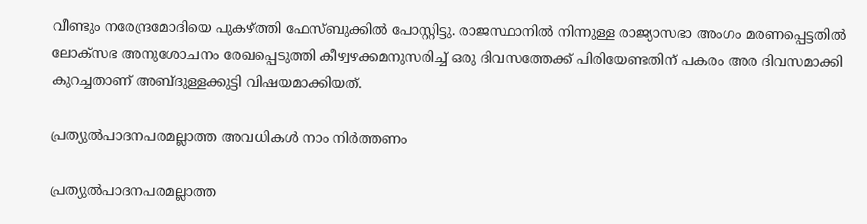വീണ്ടും നരേന്ദ്രമോദിയെ പുകഴ്ത്തി ഫേസ്ബുക്കില്‍ പോസ്റ്റിട്ടു. രാജസ്ഥാനില്‍ നിന്നുള്ള രാജ്യാസഭാ അംഗം മരണപ്പെട്ടതില്‍ ലോക്‌സഭ അനുശോചനം രേഖപ്പെടുത്തി കീഴ്വഴക്കമനുസരിച്ച് ഒരു ദിവസത്തേക്ക് പിരിയേണ്ടതിന് പകരം അര ദിവസമാക്കി കുറച്ചതാണ് അബ്ദുള്ളക്കുട്ടി വിഷയമാക്കിയത്.

പ്രത്യുല്‍പാദനപരമല്ലാത്ത അവധികള്‍ നാം നിര്‍ത്തണം

പ്രത്യുല്‍പാദനപരമല്ലാത്ത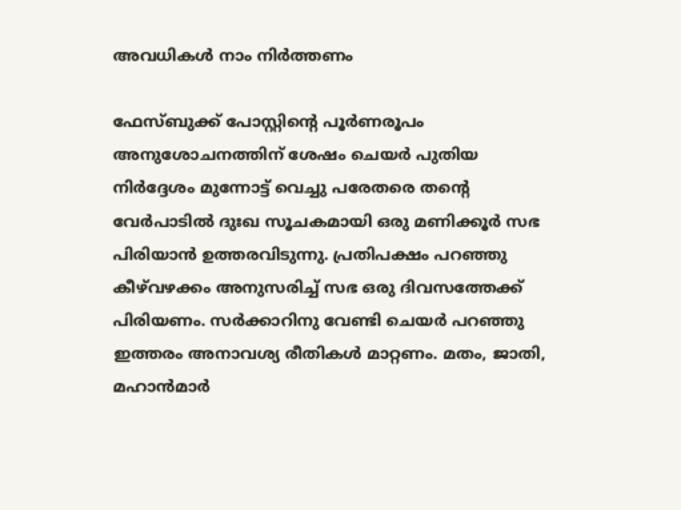അവധികള്‍ നാം നിര്‍ത്തണം

ഫേസ്ബുക്ക് പോസ്റ്റിന്റെ പൂര്‍ണരൂപം അനുശോചനത്തിന് ശേഷം ചെയര്‍ പുതിയ നിര്‍ദ്ദേശം മുന്നോട്ട് വെച്ചു പരേതരെ തന്റെ വേര്‍പാടില്‍ ദുഃഖ സൂചകമായി ഒരു മണിക്കൂര്‍ സഭ പിരിയാന്‍ ഉത്തരവിടുന്നു. പ്രതിപക്ഷം പറഞ്ഞു കീഴ്‌വഴക്കം അനുസരിച്ച് സഭ ഒരു ദിവസത്തേക്ക് പിരിയണം. സര്‍ക്കാറിനു വേണ്ടി ചെയര്‍ പറഞ്ഞു ഇത്തരം അനാവശ്യ രീതികള്‍ മാറ്റണം. മതം, ജാതി, മഹാന്‍മാര്‍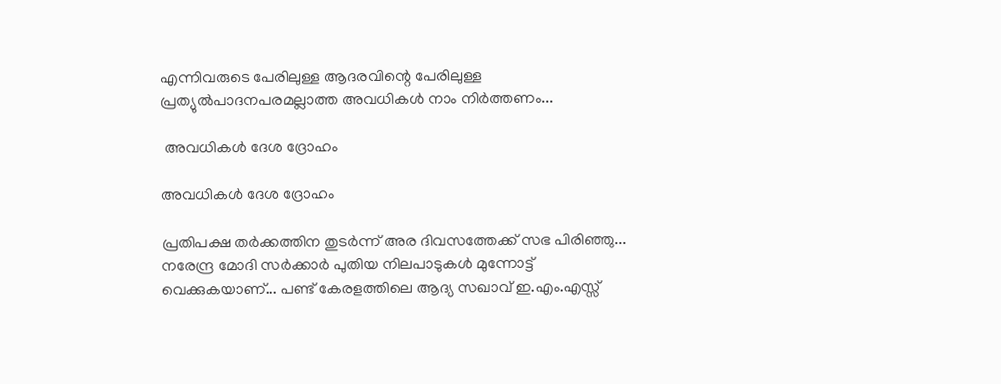എന്നിവരുടെ പേരിലുള്ള ആദരവിന്റെ പേരിലുള്ള പ്രത്യുല്‍പാദനപരമല്ലാത്ത അവധികള്‍ നാം നിര്‍ത്തണം...

 അവധികള്‍ ദേശ ദ്രോഹം

അവധികള്‍ ദേശ ദ്രോഹം

പ്രതിപക്ഷ തര്‍ക്കത്തിന തുടര്‍ന്ന് അര ദിവസത്തേക്ക് സഭ പിരിഞ്ഞു... നരേന്ദ്ര മോദി സര്‍ക്കാര്‍ പുതിയ നിലപാടുകള്‍ മുന്നോട്ട് വെക്കുകയാണ്... പണ്ട് കേരളത്തിലെ ആദ്യ സഖാവ് ഇ.എം.എസ്സ്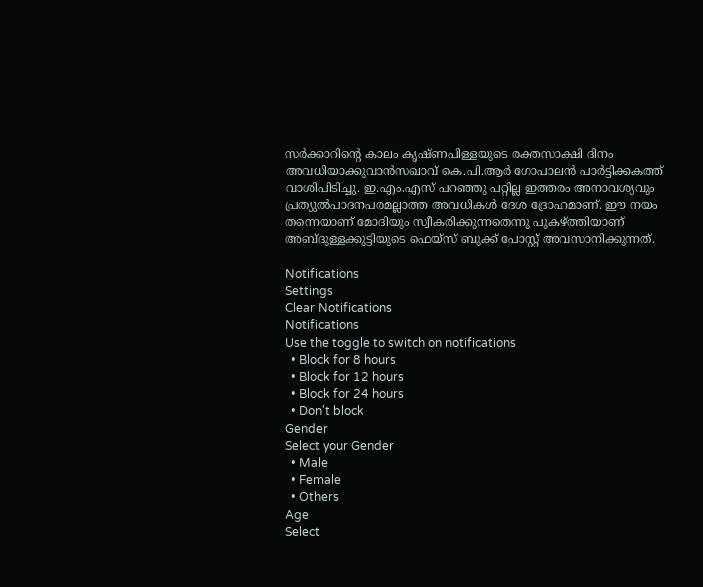സര്‍ക്കാറിന്റെ കാലം കൃഷ്ണപിള്ളയുടെ രക്തസാക്ഷി ദിനം അവധിയാക്കുവാന്‍സഖാവ് കെ.പി.ആര്‍ ഗോപാലന്‍ പാര്‍ട്ടിക്കകത്ത് വാശിപിടിച്ചു. ഇ.എം.എസ് പറഞ്ഞു പറ്റില്ല ഇത്തരം അനാവശ്യവും പ്രത്യുല്‍പാദനപരമല്ലാത്ത അവധികള്‍ ദേശ ദ്രോഹമാണ്. ഈ നയം തന്നെയാണ് മോദിയും സ്വീകരിക്കുന്നതെന്നു പുകഴ്ത്തിയാണ് അബ്ദുള്ളക്കുട്ടിയുടെ ഫെയ്‌സ് ബുക്ക് പോസ്റ്റ് അവസാനിക്കുന്നത്.

Notifications
Settings
Clear Notifications
Notifications
Use the toggle to switch on notifications
  • Block for 8 hours
  • Block for 12 hours
  • Block for 24 hours
  • Don't block
Gender
Select your Gender
  • Male
  • Female
  • Others
Age
Select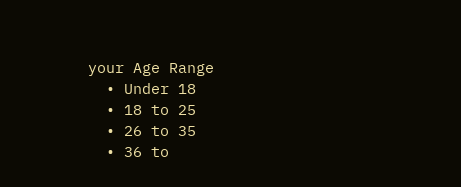your Age Range
  • Under 18
  • 18 to 25
  • 26 to 35
  • 36 to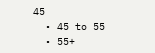45
  • 45 to 55
  • 55+